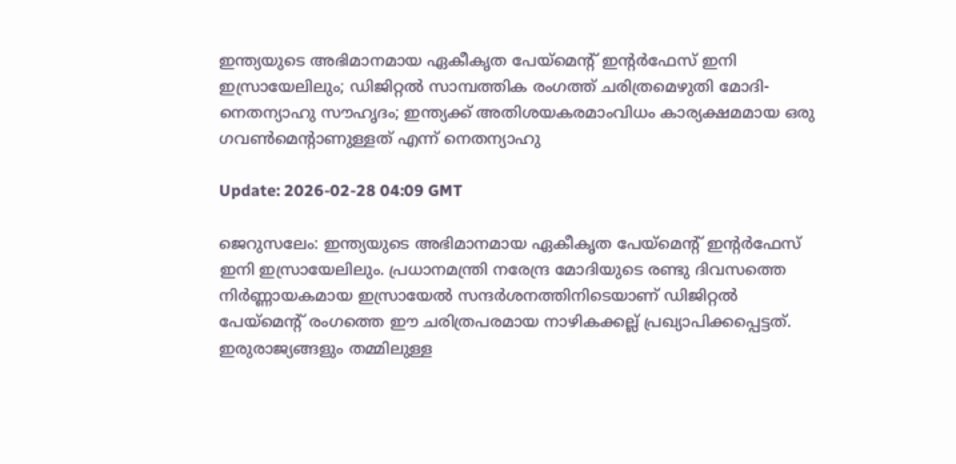ഇന്ത്യയുടെ അഭിമാനമായ ഏകീകൃത പേയ്മെന്റ് ഇന്റര്‍ഫേസ് ഇനി ഇസ്രായേലിലും; ഡിജിറ്റല്‍ സാമ്പത്തിക രംഗത്ത് ചരിത്രമെഴുതി മോദി-നെതന്യാഹു സൗഹൃദം; ഇന്ത്യക്ക് അതിശയകരമാംവിധം കാര്യക്ഷമമായ ഒരു ഗവണ്‍മെന്റാണുള്ളത് എന്ന് നെതന്യാഹു

Update: 2026-02-28 04:09 GMT

ജെറുസലേം: ഇന്ത്യയുടെ അഭിമാനമായ ഏകീകൃത പേയ്മെന്റ് ഇന്റര്‍ഫേസ് ഇനി ഇസ്രായേലിലും. പ്രധാനമന്ത്രി നരേന്ദ്ര മോദിയുടെ രണ്ടു ദിവസത്തെ നിര്‍ണ്ണായകമായ ഇസ്രായേല്‍ സന്ദര്‍ശനത്തിനിടെയാണ് ഡിജിറ്റല്‍ പേയ്മെന്റ് രംഗത്തെ ഈ ചരിത്രപരമായ നാഴികക്കല്ല് പ്രഖ്യാപിക്കപ്പെട്ടത്. ഇരുരാജ്യങ്ങളും തമ്മിലുള്ള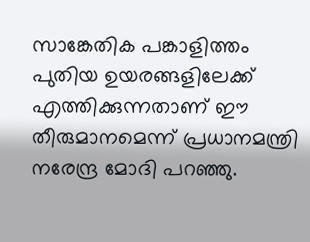സാങ്കേതിക പങ്കാളിത്തം പുതിയ ഉയരങ്ങളിലേക്ക് എത്തിക്കുന്നതാണ് ഈ തീരുമാനമെന്ന് പ്രധാനമന്ത്രി നരേന്ദ്ര മോദി പറഞ്ഞു.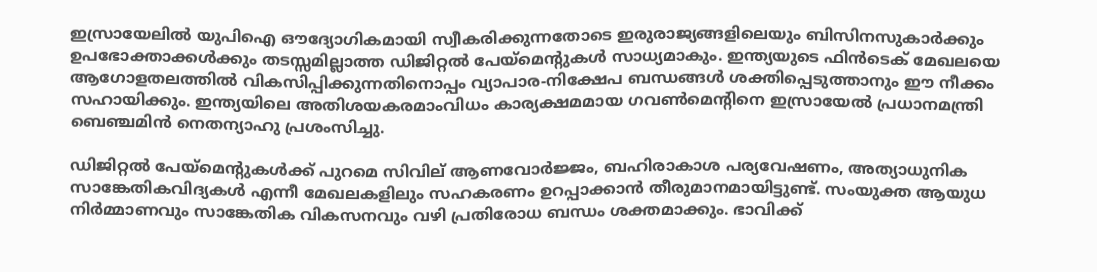ഇസ്രായേലില്‍ യുപിഐ ഔദ്യോഗികമായി സ്വീകരിക്കുന്നതോടെ ഇരുരാജ്യങ്ങളിലെയും ബിസിനസുകാര്‍ക്കും ഉപഭോക്താക്കള്‍ക്കും തടസ്സമില്ലാത്ത ഡിജിറ്റല്‍ പേയ്മെന്റുകള്‍ സാധ്യമാകും. ഇന്ത്യയുടെ ഫിന്‍ടെക് മേഖലയെ ആഗോളതലത്തില്‍ വികസിപ്പിക്കുന്നതിനൊപ്പം വ്യാപാര-നിക്ഷേപ ബന്ധങ്ങള്‍ ശക്തിപ്പെടുത്താനും ഈ നീക്കം സഹായിക്കും. ഇന്ത്യയിലെ അതിശയകരമാംവിധം കാര്യക്ഷമമായ ഗവണ്‍മെന്റിനെ ഇസ്രായേല്‍ പ്രധാനമന്ത്രി ബെഞ്ചമിന്‍ നെതന്യാഹു പ്രശംസിച്ചു.

ഡിജിറ്റല്‍ പേയ്മെന്റുകള്‍ക്ക് പുറമെ സിവില് ആണവോര്‍ജ്ജം, ബഹിരാകാശ പര്യവേഷണം, അത്യാധുനിക സാങ്കേതികവിദ്യകള്‍ എന്നീ മേഖലകളിലും സഹകരണം ഉറപ്പാക്കാന്‍ തീരുമാനമായിട്ടുണ്ട്. സംയുക്ത ആയുധ നിര്‍മ്മാണവും സാങ്കേതിക വികസനവും വഴി പ്രതിരോധ ബന്ധം ശക്തമാക്കും. ഭാവിക്ക്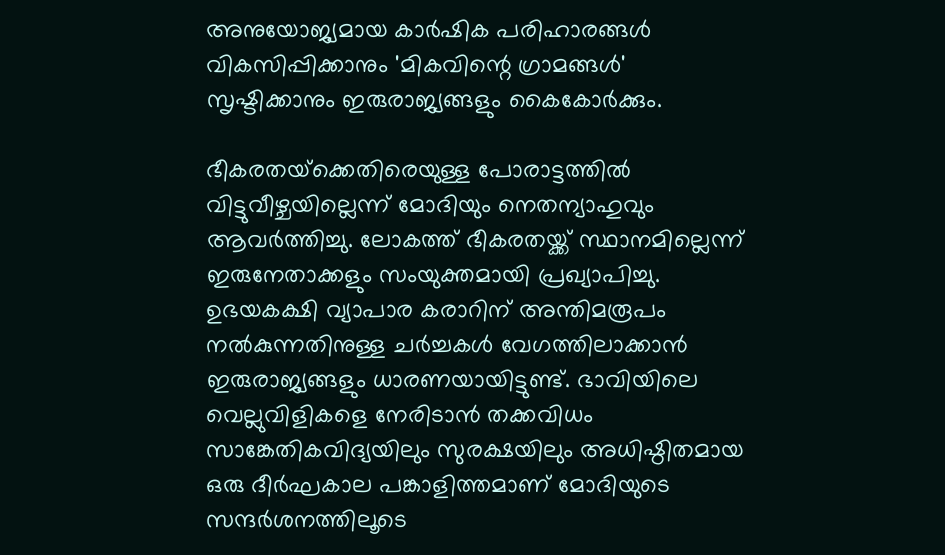അനുയോജ്യമായ കാര്‍ഷിക പരിഹാരങ്ങള്‍ വികസിപ്പിക്കാനും 'മികവിന്റെ ഗ്രാമങ്ങള്‍' സൃഷ്ടിക്കാനും ഇരുരാജ്യങ്ങളും കൈകോര്‍ക്കും.

ഭീകരതയ്‌ക്കെതിരെയുള്ള പോരാട്ടത്തില്‍ വിട്ടുവീഴ്ചയില്ലെന്ന് മോദിയും നെതന്യാഹുവും ആവര്‍ത്തിച്ചു. ലോകത്ത് ഭീകരതയ്ക്ക് സ്ഥാനമില്ലെന്ന് ഇരുനേതാക്കളും സംയുക്തമായി പ്രഖ്യാപിച്ചു. ഉഭയകക്ഷി വ്യാപാര കരാറിന് അന്തിമരൂപം നല്‍കുന്നതിനുള്ള ചര്‍ച്ചകള്‍ വേഗത്തിലാക്കാന്‍ ഇരുരാജ്യങ്ങളും ധാരണയായിട്ടുണ്ട്. ഭാവിയിലെ വെല്ലുവിളികളെ നേരിടാന്‍ തക്കവിധം സാങ്കേതികവിദ്യയിലും സുരക്ഷയിലും അധിഷ്ഠിതമായ ഒരു ദീര്‍ഘകാല പങ്കാളിത്തമാണ് മോദിയുടെ സന്ദര്‍ശനത്തിലൂടെ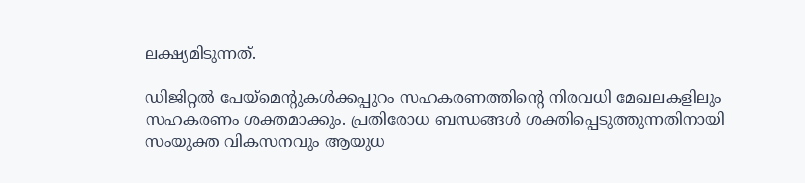ലക്ഷ്യമിടുന്നത്.

ഡിജിറ്റല്‍ പേയ്‌മെന്റുകള്‍ക്കപ്പുറം സഹകരണത്തിന്റെ നിരവധി മേഖലകളിലും സഹകരണം ശക്തമാക്കും. പ്രതിരോധ ബന്ധങ്ങള്‍ ശക്തിപ്പെടുത്തുന്നതിനായി സംയുക്ത വികസനവും ആയുധ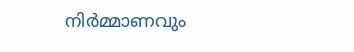നിര്‍മ്മാണവും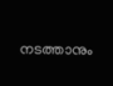നടത്താനും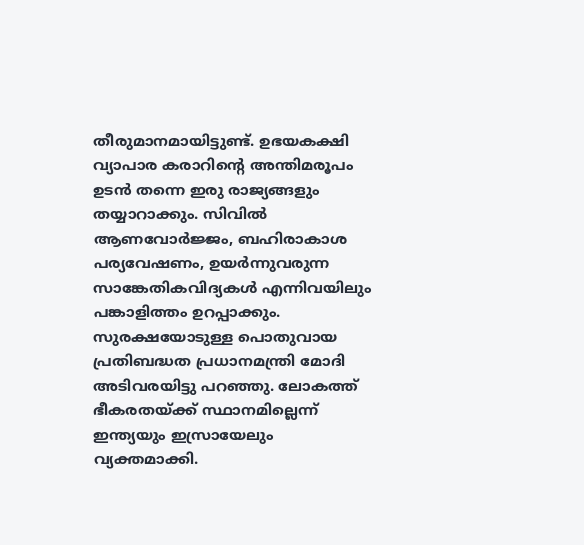തീരുമാനമായിട്ടുണ്ട്. ഉഭയകക്ഷി വ്യാപാര കരാറിന്റെ അന്തിമരൂപം ഉടന്‍ തന്നെ ഇരു രാജ്യങ്ങളും തയ്യാറാക്കും. സിവില്‍ ആണവോര്‍ജ്ജം, ബഹിരാകാശ പര്യവേഷണം, ഉയര്‍ന്നുവരുന്ന സാങ്കേതികവിദ്യകള്‍ എന്നിവയിലും പങ്കാളിത്തം ഉറപ്പാക്കും. സുരക്ഷയോടുള്ള പൊതുവായ പ്രതിബദ്ധത പ്രധാനമന്ത്രി മോദി അടിവരയിട്ടു പറഞ്ഞു. ലോകത്ത് ഭീകരതയ്ക്ക് സ്ഥാനമില്ലെന്ന് ഇന്ത്യയും ഇസ്രായേലും വ്യക്തമാക്കി.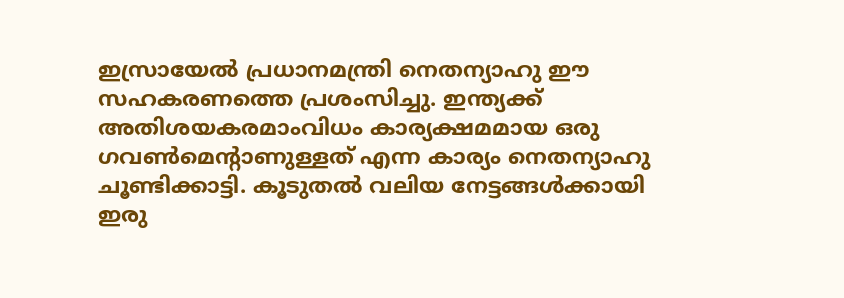ഇസ്രായേല്‍ പ്രധാനമന്ത്രി നെതന്യാഹു ഈ സഹകരണത്തെ പ്രശംസിച്ചു. ഇന്ത്യക്ക് അതിശയകരമാംവിധം കാര്യക്ഷമമായ ഒരു ഗവണ്‍മെന്റാണുള്ളത് എന്ന കാര്യം നെതന്യാഹു ചൂണ്ടിക്കാട്ടി. കൂടുതല്‍ വലിയ നേട്ടങ്ങള്‍ക്കായി ഇരു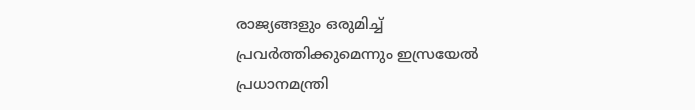രാജ്യങ്ങളും ഒരുമിച്ച് പ്രവര്‍ത്തിക്കുമെന്നും ഇസ്രയേല്‍ പ്രധാനമന്ത്രി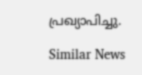പ്രഖ്യാപിച്ചു.

Similar News